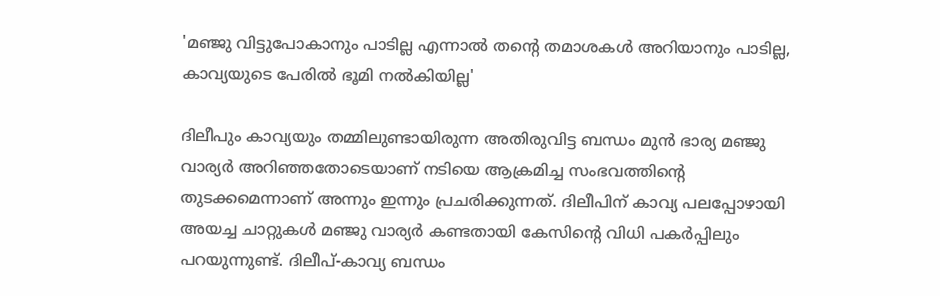'മഞ്ജു വിട്ടുപോകാനും പാടില്ല എന്നാൽ തന്റെ തമാശകൾ അറിയാനും പാടില്ല, കാവ്യയുടെ പേരിൽ ഭൂമി നൽകിയില്ല'

ദിലീപും കാവ്യയും തമ്മിലുണ്ടായിരുന്ന അതിരുവിട്ട ബന്ധം മുൻ ഭാര്യ മഞ്ജു വാര്യർ അറിഞ്ഞതോടെയാണ് നടിയെ ആക്രമിച്ച സംഭവത്തിന്റെ തുടക്കമെന്നാണ് അന്നും ഇന്നും പ്രചരിക്കുന്നത്. ദിലീപിന് കാവ്യ പലപ്പോഴായി അയച്ച ചാറ്റുകൾ മഞ്ജു വാര്യർ കണ്ടതായി കേസിന്റെ വിധി പകർപ്പിലും പറയുന്നുണ്ട്. ദിലീപ്-കാവ്യ ബന്ധം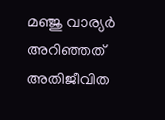മഞ്ജു വാര്യർ അറിഞ്ഞത് അതിജീവിത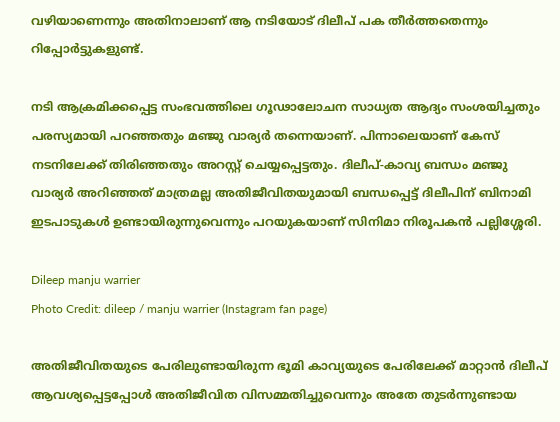വഴിയാണെന്നും അതിനാലാണ് ആ നടിയോട് ദിലീപ് പക തീർത്തതെന്നും റിപ്പോർട്ടുകളുണ്ട്.

നടി ആക്രമിക്കപ്പെട്ട സംഭവത്തിലെ ഗൂഢാലോചന സാധ്യത ആദ്യം സംശയിച്ചതും പരസ്യമായി പറഞ്ഞതും മഞ്ജു വാര്യർ തന്നെയാണ്. പിന്നാലെയാണ് കേസ് നടനിലേക്ക് തിരിഞ്ഞതും അറസ്റ്റ് ചെയ്യപ്പെട്ടതും. ദിലീപ്-കാവ്യ ബന്ധം മഞ്ജു വാര്യർ അറിഞ്ഞത് മാത്രമല്ല അതിജീവിതയുമായി ബന്ധപ്പെട്ട് ദിലീപിന് ബിനാമി ഇടപാടുകൾ ഉണ്ടായിരുന്നുവെന്നും പറയുകയാണ് സിനിമാ നിരൂപകൻ പല്ലിശ്ശേരി.

Dileep manju warrier
Photo Credit: dileep / manju warrier (Instagram fan page)

അതിജീവിതയുടെ പേരിലുണ്ടായിരുന്ന ഭൂമി കാവ്യയുടെ പേരിലേക്ക് മാറ്റാൻ ദിലീപ് ആവശ്യപ്പെട്ടപ്പോൾ അതിജീവിത വിസമ്മതിച്ചുവെന്നും അതേ തുടർന്നുണ്ടായ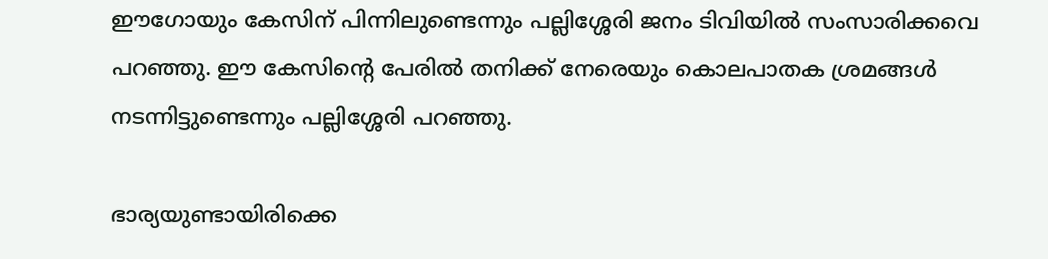ഈഗോയും കേസിന് പിന്നിലുണ്ടെന്നും പല്ലിശ്ശേരി ജനം ടിവിയിൽ സംസാരിക്കവെ പറഞ്ഞു. ഈ കേസിന്റെ പേരിൽ തനിക്ക് നേരെയും കൊലപാതക ശ്രമങ്ങൾ നടന്നിട്ടുണ്ടെന്നും പല്ലിശ്ശേരി പറഞ്ഞു.

ഭാര്യയുണ്ടായിരിക്കെ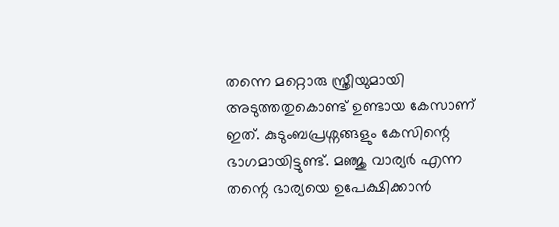തന്നെ മറ്റൊരു സ്ത്രീയുമായി അടുത്തതുകൊണ്ട് ഉണ്ടായ കേസാണ് ഇത്. കുടുംബപ്രശ്നങ്ങളും കേസിന്റെ ഭാഗമായിട്ടുണ്ട്. മഞ്ജു വാര്യർ എന്ന തന്റെ ഭാര്യയെ ഉപേക്ഷിക്കാൻ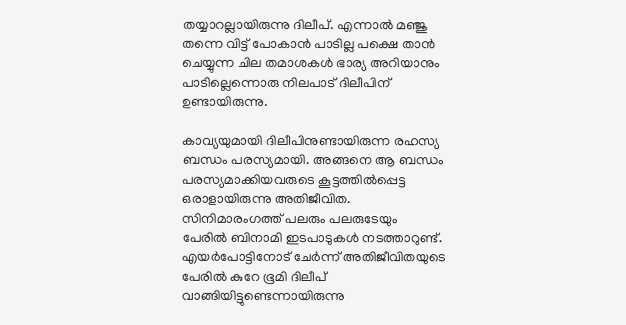തയ്യാറല്ലായിരുന്നു ദിലീപ്. എന്നാൽ മഞ്ജു തന്നെ വിട്ട് പോകാൻ പാടില്ല പക്ഷെ താൻ ചെയ്യുന്ന ചില തമാശകൾ ഭാര്യ അറിയാനും പാടില്ലെന്നൊരു നിലപാട് ദിലീപിന് ഉണ്ടായിരുന്നു.

കാവ്യയുമായി ദിലീപിനുണ്ടായിരുന്ന രഹസ്യ ബന്ധം പരസ്യമായി. അങ്ങനെ ആ ബന്ധം പരസ്യമാക്കിയവരുടെ കൂട്ടത്തിൽപ്പെട്ട ഒരാളായിരുന്നു അതിജീവിത. സിനിമാരംഗത്ത് പലരും പലരുടേയും പേരിൽ ബിനാമി ഇടപാടുകൾ നടത്താറുണ്ട്. എയർപോട്ടിനോട് ചേർന്ന് അതിജീവിതയുടെ പേരിൽ കുറേ ഭൂമി ദിലീപ് വാങ്ങിയിട്ടുണ്ടെന്നായിരുന്നു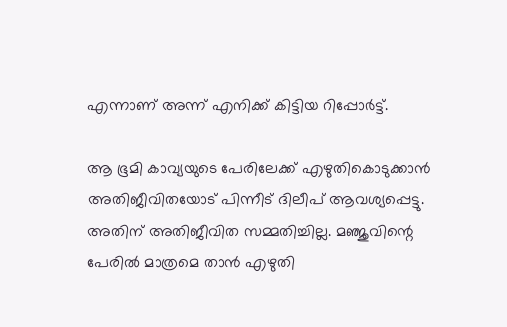എന്നാണ് അന്ന് എനിക്ക് കിട്ടിയ റിപ്പോർട്ട്.

ആ ഭൂമി കാവ്യയുടെ പേരിലേക്ക് എഴുതികൊടുക്കാൻ അതിജീവിതയോട് പിന്നീട് ദിലീപ് ആവശ്യപ്പെട്ടു. അതിന് അതിജീവിത സമ്മതിച്ചില്ല. മഞ്ജുവിന്റെ പേരിൽ മാത്രമെ താൻ എഴുതി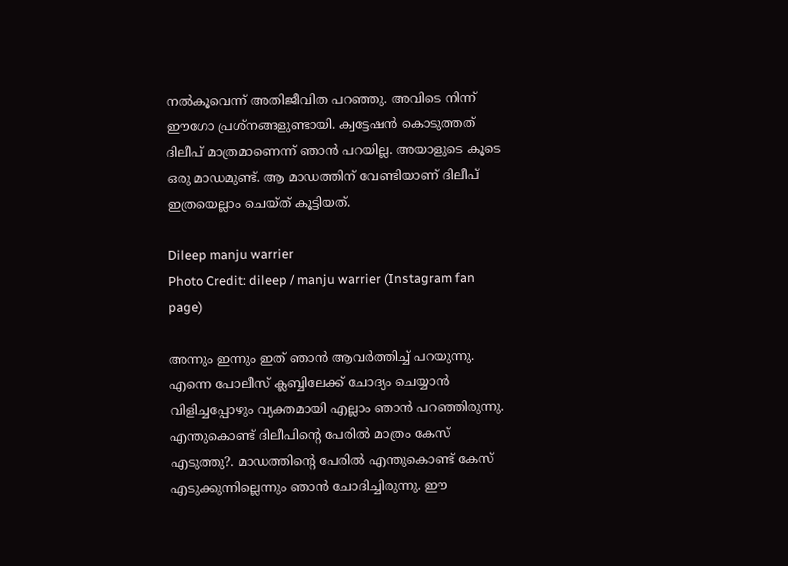നൽകൂവെന്ന് അതിജീവിത പറഞ്ഞു. അവിടെ നിന്ന് ഈഗോ പ്രശ്നങ്ങളുണ്ടായി. ക്വട്ടേഷൻ കൊടുത്തത് ദിലീപ് മാത്രമാണെന്ന് ഞാൻ പറയില്ല. അയാളുടെ കൂടെ ഒരു മാഡമുണ്ട്. ആ മാഡത്തിന് വേണ്ടിയാണ് ദിലീപ് ഇത്രയെല്ലാം ചെയ്ത് കൂട്ടിയത്.

Dileep manju warrier
Photo Credit: dileep / manju warrier (Instagram fan page)

അന്നും ഇന്നും ഇത് ഞാൻ ആവർത്തിച്ച് പറയുന്നു. എന്നെ പോലീസ് ക്ലബ്ബിലേക്ക് ചോദ്യം ചെയ്യാൻ വിളിച്ചപ്പോഴും വ്യക്തമായി എല്ലാം ഞാൻ പറഞ്ഞിരുന്നു. എന്തുകൊണ്ട് ദിലീപിന്റെ പേരിൽ മാത്രം കേസ് എടുത്തു?. മാഡത്തിന്റെ പേരിൽ എന്തുകൊണ്ട് കേസ് എടുക്കുന്നില്ലെന്നും ഞാൻ ചോദിച്ചിരുന്നു. ഈ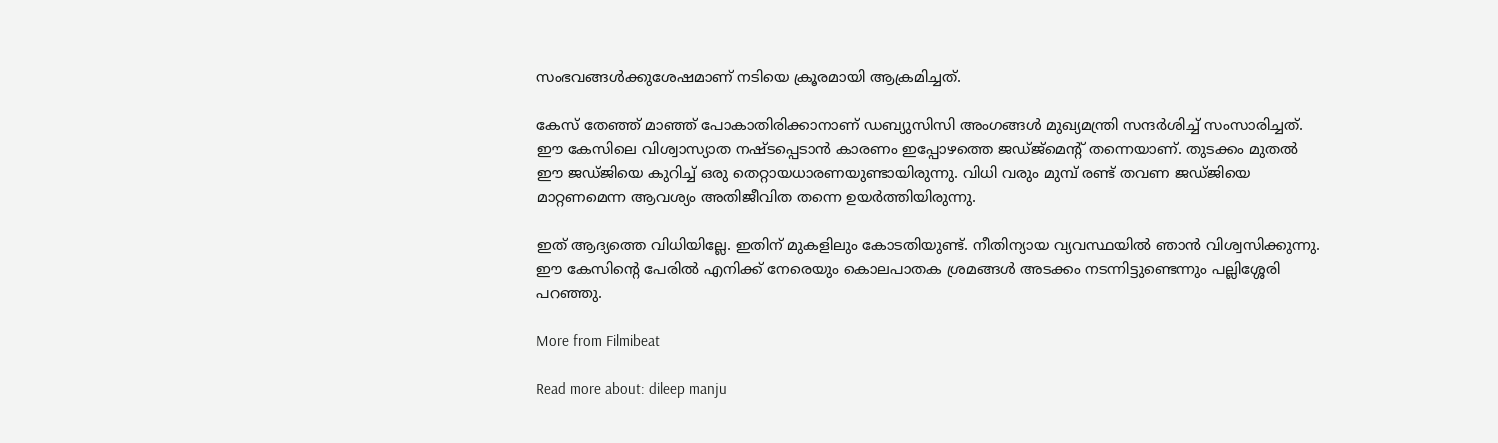സംഭവങ്ങൾക്കുശേഷമാണ് നടിയെ ക്രൂരമായി ആക്രമിച്ചത്.

കേസ് തേഞ്ഞ് മാഞ്ഞ് പോകാതിരിക്കാനാണ് ഡബ്യുസിസി അംഗങ്ങൾ മുഖ്യമന്ത്രി സന്ദർശിച്ച് സംസാരിച്ചത്. ഈ കേസിലെ വിശ്വാസ്യാത നഷ്ടപ്പെടാൻ കാരണം ഇപ്പോഴത്തെ ‌ജഡ്ജ്മെന്റ് തന്നെയാണ്. തുടക്കം മുതൽ ഈ ജഡ്ജിയെ കുറിച്ച് ഒരു തെറ്റായധാരണയുണ്ടായിരുന്നു. വിധി വരും മുമ്പ് രണ്ട് തവണ ജഡ്ജിയെ മാറ്റണമെന്ന ആവശ്യം അതിജീവിത തന്നെ ഉയർത്തിയിരുന്നു.

ഇത് ആദ്യത്തെ വിധിയില്ലേ. ഇതിന് മുകളിലും കോടതിയുണ്ട്. നീതിന്യായ വ്യവസ്ഥയിൽ ഞാൻ വിശ്വസിക്കുന്നു. ഈ കേസിന്റെ പേരിൽ എനിക്ക് നേരെയും കൊലപാതക ശ്രമങ്ങൾ അടക്കം നടന്നിട്ടുണ്ടെന്നും പല്ലിശ്ശേരി പറഞ്ഞു.

More from Filmibeat

Read more about: dileep manju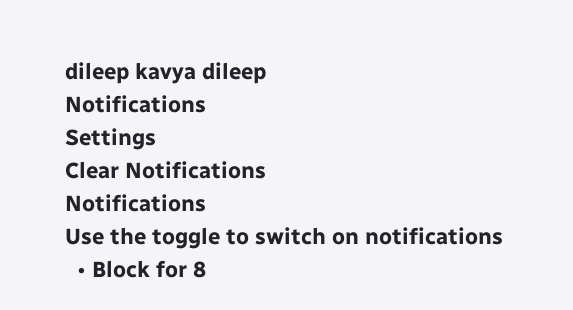dileep kavya dileep
Notifications
Settings
Clear Notifications
Notifications
Use the toggle to switch on notifications
  • Block for 8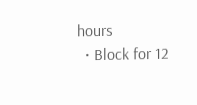hours
  • Block for 12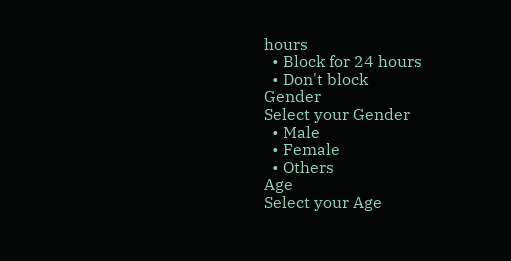hours
  • Block for 24 hours
  • Don't block
Gender
Select your Gender
  • Male
  • Female
  • Others
Age
Select your Age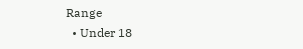Range
  • Under 18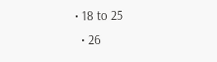• 18 to 25
  • 26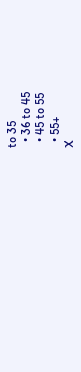to 35
  • 36 to 45
  • 45 to 55
  • 55+
X